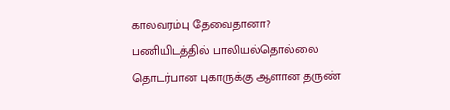காலவரம்பு தேவைதானா?
பணியிடத்தில் பாலியல்தொல்லை தொடர்பான புகாருக்கு ஆளான தருண்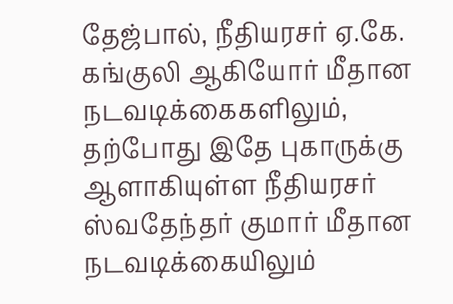தேஜ்பால், நீதியரசர் ஏ.கே. கங்குலி ஆகியோர் மீதான நடவடிக்கைகளிலும், தற்போது இதே புகாருக்கு ஆளாகியுள்ள நீதியரசர் ஸ்வதேந்தர் குமார் மீதான நடவடிக்கையிலும்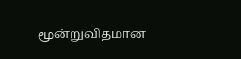மூன்றுவிதமான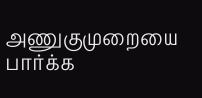அணுகுமுறையை பார்க்க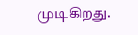முடிகிறது.